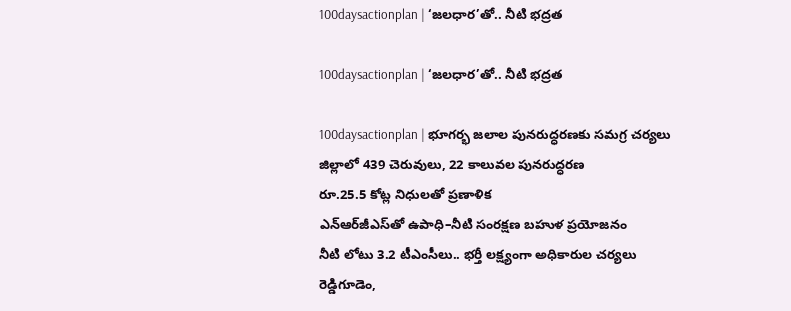100daysactionplan | ‘జలధార’తో.. నీటి భద్రత

100daysactionplan | ‘జలధార’తో.. నీటి భద్రత

100daysactionplan | భూగర్భ జలాల పునరుద్ధరణకు సమగ్ర చర్యలు
జిల్లాలో 439 చెరువులు, 22 కాలువల పునరుద్ధరణ
రూ.25.5 కోట్ల నిధులతో ప్రణాళిక
ఎన్‌ఆర్‌జీఎస్‌తో ఉపాధి–నీటి సంరక్షణ బహుళ ప్రయోజనం
నీటి లోటు 3.2 టీఎంసీలు.. భర్తీ లక్ష్యంగా అధికారుల చర్యలు
రెడ్డిగూడెం,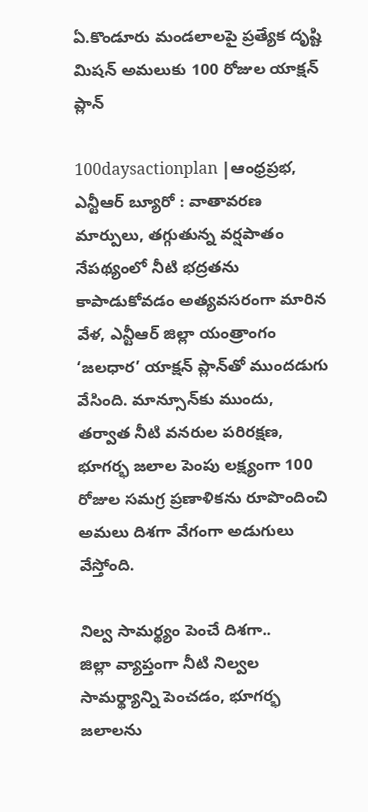ఏ.కొండూరు మండలాలపై ప్రత్యేక దృష్టి
మిష‌న్ అమలుకు 100 రోజుల యాక్షన్ ప్లాన్

100daysactionplan |ఆంధ్రప్రభ, ఎన్టీఆర్ బ్యూరో : వాతావరణ మార్పులు, తగ్గుతున్న వర్షపాతం నేపథ్యంలో నీటి భద్రతను కాపాడుకోవడం అత్యవసరంగా మారిన వేళ, ఎన్టీఆర్ జిల్లా యంత్రాంగం ‘జలధార’ యాక్షన్ ప్లాన్‌తో ముందడుగు వేసింది. మాన్సూన్‌కు ముందు, తర్వాత నీటి వనరుల పరిరక్షణ, భూగర్భ జలాల పెంపు లక్ష్యంగా 100 రోజుల సమగ్ర ప్రణాళికను రూపొందించి అమలు దిశగా వేగంగా అడుగులు వేస్తోంది.

నిల్వ సామర్థ్యం పెంచే దిశగా..
జిల్లా వ్యాప్తంగా నీటి నిల్వల సామర్థ్యాన్ని పెంచడం, భూగర్భ జలాలను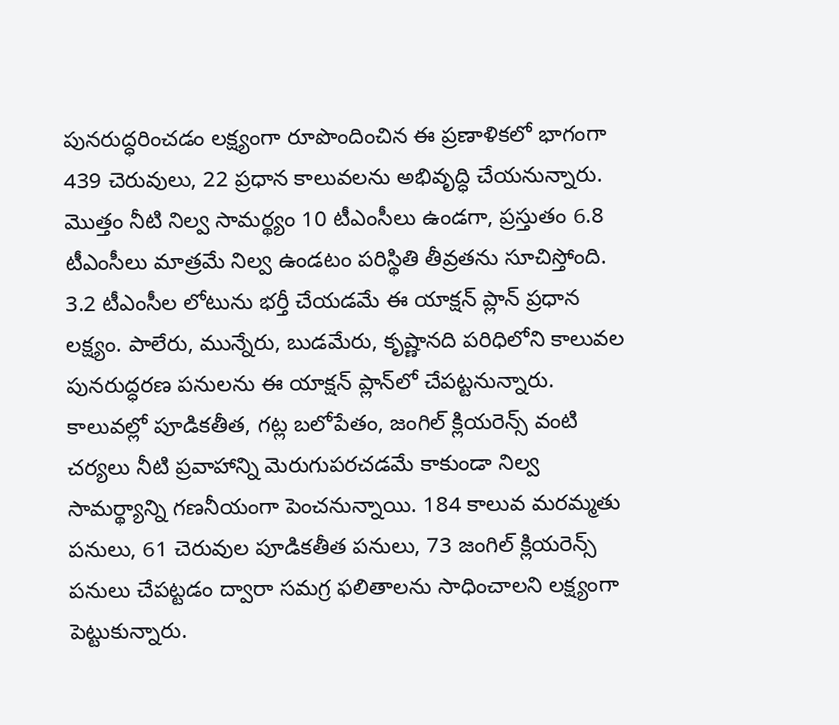పునరుద్ధరించడం లక్ష్యంగా రూపొందించిన ఈ ప్రణాళికలో భాగంగా 439 చెరువులు, 22 ప్రధాన కాలువలను అభివృద్ధి చేయనున్నారు. మొత్తం నీటి నిల్వ సామర్థ్యం 10 టీఎంసీలు ఉండగా, ప్రస్తుతం 6.8 టీఎంసీలు మాత్రమే నిల్వ ఉండటం పరిస్థితి తీవ్రతను సూచిస్తోంది. 3.2 టీఎంసీల లోటును భర్తీ చేయడమే ఈ యాక్షన్ ప్లాన్ ప్రధాన లక్ష్యం. పాలేరు, మున్నేరు, బుడమేరు, కృష్ణానది పరిధిలోని కాలువల పునరుద్ధరణ పనులను ఈ యాక్షన్ ప్లాన్‌లో చేపట్టనున్నారు. కాలువల్లో పూడికతీత, గట్ల బలోపేతం, జంగిల్ క్లియరెన్స్ వంటి చర్యలు నీటి ప్రవాహాన్ని మెరుగుపరచడమే కాకుండా నిల్వ సామర్థ్యాన్ని గణనీయంగా పెంచనున్నాయి. 184 కాలువ మరమ్మతు పనులు, 61 చెరువుల పూడికతీత పనులు, 73 జంగిల్ క్లియరెన్స్ పనులు చేపట్టడం ద్వారా సమగ్ర ఫలితాలను సాధించాలని లక్ష్యంగా పెట్టుకున్నారు.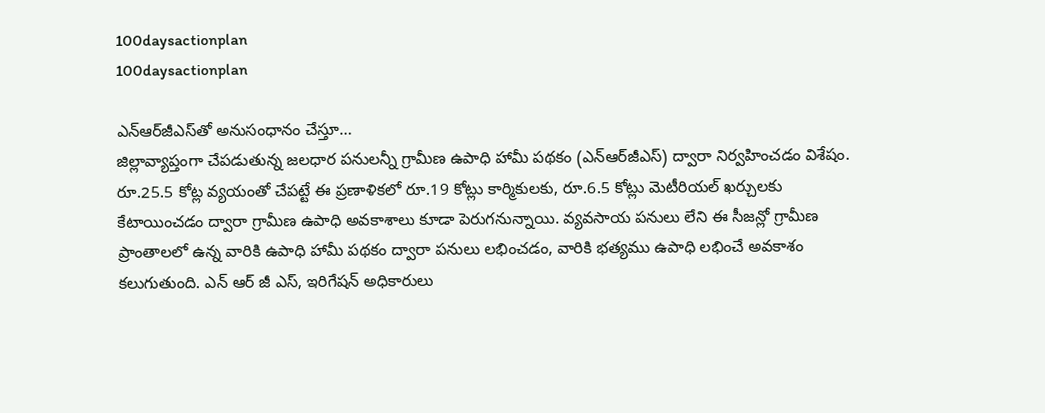100daysactionplan
100daysactionplan

ఎన్‌ఆర్‌జీఎస్‌తో అనుసంధానం చేస్తూ…
జిల్లావ్యాప్తంగా చేపడుతున్న జలధార పనులన్నీ గ్రామీణ ఉపాధి హామీ పథకం (ఎన్‌ఆర్‌జీఎస్) ద్వారా నిర్వహించడం విశేషం. రూ.25.5 కోట్ల వ్యయంతో చేపట్టే ఈ ప్రణాళికలో రూ.19 కోట్లు కార్మికులకు, రూ.6.5 కోట్లు మెటీరియల్ ఖర్చులకు కేటాయించడం ద్వారా గ్రామీణ ఉపాధి అవకాశాలు కూడా పెరుగనున్నాయి. వ్యవసాయ పనులు లేని ఈ సీజన్లో గ్రామీణ ప్రాంతాలలో ఉన్న వారికి ఉపాధి హామీ పథకం ద్వారా పనులు లభించడం, వారికి భ‌త్యము ఉపాధి లభించే అవకాశం కలుగుతుంది. ఎన్ ఆర్ జీ ఎస్, ఇరిగేషన్ అధికారులు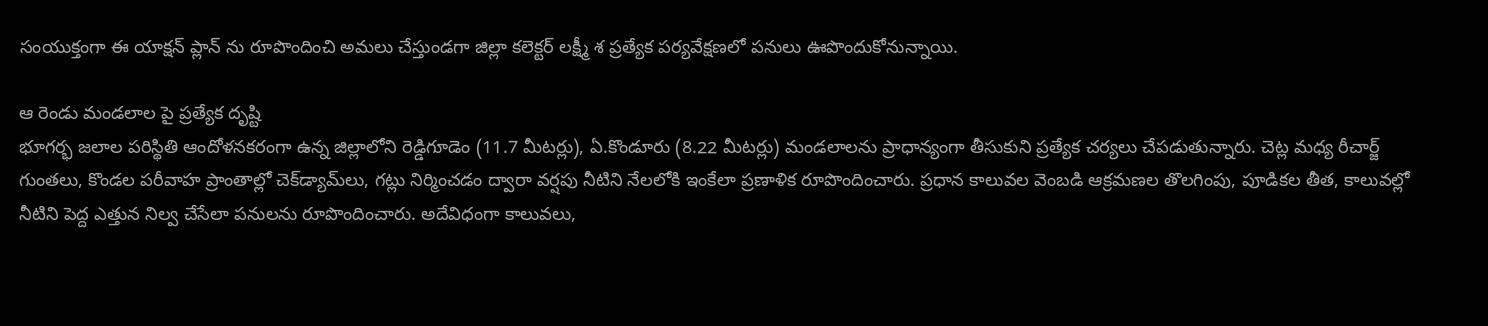సంయుక్తంగా ఈ యాక్షన్ ప్లాన్ ను రూపొందించి అమలు చేస్తుండగా జిల్లా కలెక్టర్ లక్ష్మీ శ ప్రత్యేక పర్యవేక్షణలో పనులు ఊపొందుకోనున్నాయి.

ఆ రెండు మండలాల పై ప్రత్యేక దృష్టి
భూగర్భ జలాల పరిస్థితి ఆందోళనకరంగా ఉన్న జిల్లాలోని రెడ్డిగూడెం (11.7 మీటర్లు), ఏ.కొండూరు (8.22 మీటర్లు) మండలాలను ప్రాధాన్యంగా తీసుకుని ప్రత్యేక చర్యలు చేపడుతున్నారు. చెట్ల మధ్య రీచార్జ్ గుంతలు, కొండల పరీవాహ ప్రాంతాల్లో చెక్‌డ్యామ్‌లు, గట్లు నిర్మించడం ద్వారా వర్షపు నీటిని నేలలోకి ఇంకేలా ప్రణాళిక రూపొందించారు. ప్రధాన కాలువల వెంబడి ఆక్రమణల తొలగింపు, పూడికల తీత, కాలువల్లో నీటిని పెద్ద ఎత్తున నిల్వ చేసేలా పనులను రూపొందించారు. అదేవిధంగా కాలువలు,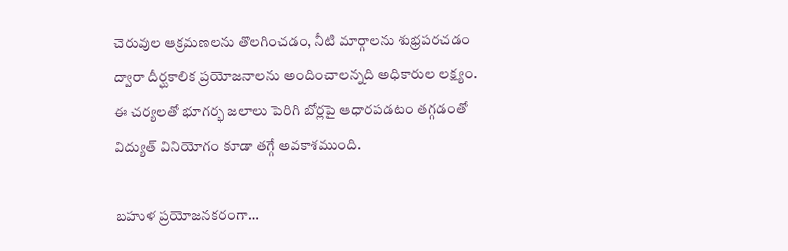చెరువుల ఆక్రమణలను తొలగించడం, నీటి మార్గాలను శుభ్రపరచడం ద్వారా దీర్ఘకాలిక ప్రయోజనాలను అందించాలన్నది అధికారుల లక్ష్యం. ఈ చర్యలతో భూగర్భ జలాలు పెరిగి బోర్లపై ఆధారపడటం తగ్గడంతో విద్యుత్ వినియోగం కూడా తగ్గే అవకాశముంది.

బహుళ ప్రయోజనకరంగా…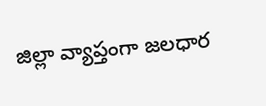జిల్లా వ్యాప్తంగా జలధార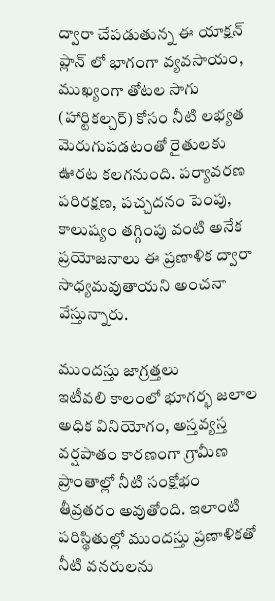ద్వారా చేపడుతున్న ఈ యాక్షన్ ప్లాన్ లో భాగంగా వ్యవసాయం, ముఖ్యంగా తోటల సాగు (హార్టికల్చర్) కోసం నీటి లభ్యత మెరుగుపడటంతో రైతులకు ఊరట కలగనుంది. పర్యావరణ పరిరక్షణ, పచ్చదనం పెంపు, కాలుష్యం తగ్గింపు వంటి అనేక ప్రయోజనాలు ఈ ప్రణాళిక ద్వారా సాధ్యమవుతాయని అంచనా వేస్తున్నారు.

ముందస్తు జాగ్రత్తలు
ఇటీవలి కాలంలో భూగర్భ జలాల అధిక వినియోగం, అస్తవ్యస్త వర్షపాతం కారణంగా గ్రామీణ ప్రాంతాల్లో నీటి సంక్షోభం తీవ్రతరం అవుతోంది. ఇలాంటి పరిస్థితుల్లో ముందస్తు ప్రణాళికతో నీటి వనరులను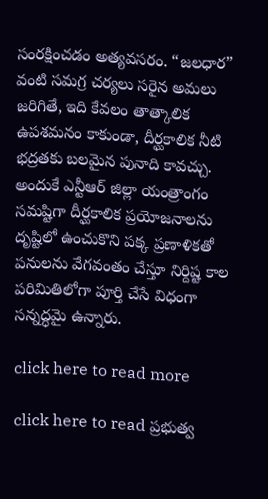సంరక్షించడం అత్యవసరం. “జలధార” వంటి సమగ్ర చర్యలు సరైన అమలు జరిగితే, ఇది కేవలం తాత్కాలిక ఉపశమనం కాకుండా, దీర్ఘకాలిక నీటి భద్రతకు బలమైన పునాది కావచ్చు. అందుకే ఎన్టీఆర్ జిల్లా యంత్రాంగం సమ‌ష్టిగా దీర్ఘకాలిక ప్రయోజనాలను దృష్టిలో ఉంచుకొని పక్క ప్రణాళికతో పనులను వేగవంతం చేస్తూ నిర్దిష్ట కాల పరిమితిలోగా పూర్తి చేసే విధంగా సన్నద్ధమై ఉన్నారు.

click here to read more

click here to read ప్రభుత్వ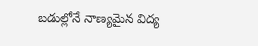బడుల్లోనే నాణ్యమైన విద్య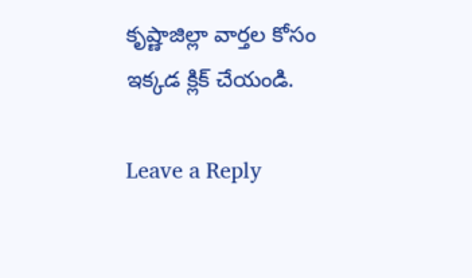కృష్ణాజిల్లా వార్తల కోసం ఇక్కడ క్లిక్ చేయండి.

Leave a Reply